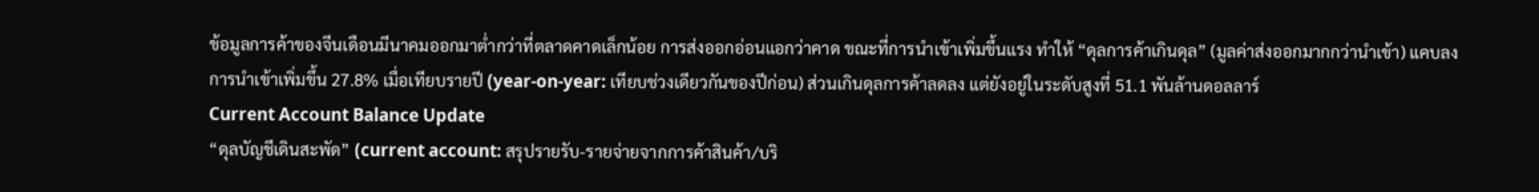ข้อมูลการค้าของจีนเดือนมีนาคมออกมาต่ำกว่าที่ตลาดคาดเล็กน้อย การส่งออกอ่อนแอกว่าคาด ขณะที่การนำเข้าเพิ่มขึ้นแรง ทำให้ “ดุลการค้าเกินดุล” (มูลค่าส่งออกมากกว่านำเข้า) แคบลง
การนำเข้าเพิ่มขึ้น 27.8% เมื่อเทียบรายปี (year-on-year: เทียบช่วงเดียวกันของปีก่อน) ส่วนเกินดุลการค้าลดลง แต่ยังอยู่ในระดับสูงที่ 51.1 พันล้านดอลลาร์
Current Account Balance Update
“ดุลบัญชีเดินสะพัด” (current account: สรุปรายรับ-รายจ่ายจากการค้าสินค้า/บริ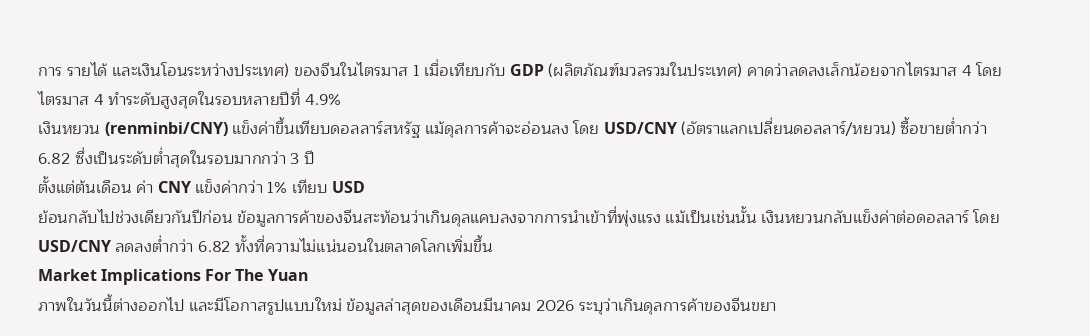การ รายได้ และเงินโอนระหว่างประเทศ) ของจีนในไตรมาส 1 เมื่อเทียบกับ GDP (ผลิตภัณฑ์มวลรวมในประเทศ) คาดว่าลดลงเล็กน้อยจากไตรมาส 4 โดยไตรมาส 4 ทำระดับสูงสุดในรอบหลายปีที่ 4.9%
เงินหยวน (renminbi/CNY) แข็งค่าขึ้นเทียบดอลลาร์สหรัฐ แม้ดุลการค้าจะอ่อนลง โดย USD/CNY (อัตราแลกเปลี่ยนดอลลาร์/หยวน) ซื้อขายต่ำกว่า 6.82 ซึ่งเป็นระดับต่ำสุดในรอบมากกว่า 3 ปี
ตั้งแต่ต้นเดือน ค่า CNY แข็งค่ากว่า 1% เทียบ USD
ย้อนกลับไปช่วงเดียวกันปีก่อน ข้อมูลการค้าของจีนสะท้อนว่าเกินดุลแคบลงจากการนำเข้าที่พุ่งแรง แม้เป็นเช่นนั้น เงินหยวนกลับแข็งค่าต่อดอลลาร์ โดย USD/CNY ลดลงต่ำกว่า 6.82 ทั้งที่ความไม่แน่นอนในตลาดโลกเพิ่มขึ้น
Market Implications For The Yuan
ภาพในวันนี้ต่างออกไป และมีโอกาสรูปแบบใหม่ ข้อมูลล่าสุดของเดือนมีนาคม 2026 ระบุว่าเกินดุลการค้าของจีนขยา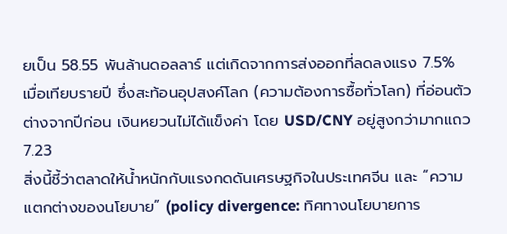ยเป็น 58.55 พันล้านดอลลาร์ แต่เกิดจากการส่งออกที่ลดลงแรง 7.5% เมื่อเทียบรายปี ซึ่งสะท้อนอุปสงค์โลก (ความต้องการซื้อทั่วโลก) ที่อ่อนตัว ต่างจากปีก่อน เงินหยวนไม่ได้แข็งค่า โดย USD/CNY อยู่สูงกว่ามากแถว 7.23
สิ่งนี้ชี้ว่าตลาดให้น้ำหนักกับแรงกดดันเศรษฐกิจในประเทศจีน และ “ความแตกต่างของนโยบาย” (policy divergence: ทิศทางนโยบายการ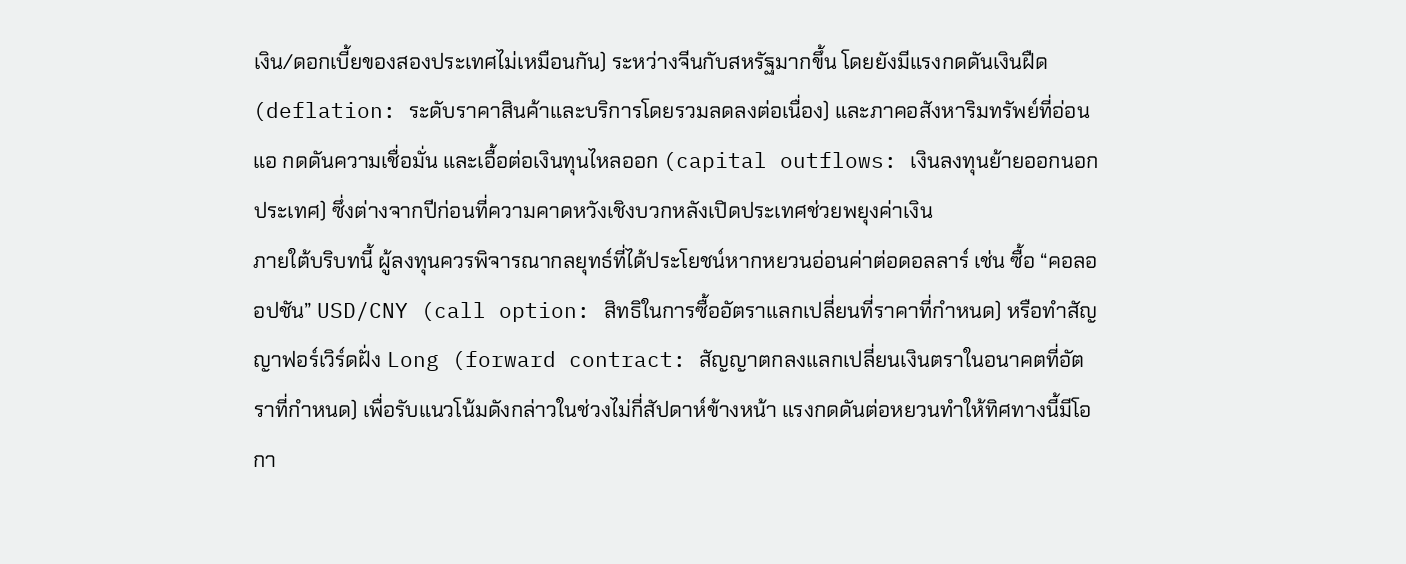เงิน/ดอกเบี้ยของสองประเทศไม่เหมือนกัน) ระหว่างจีนกับสหรัฐมากขึ้น โดยยังมีแรงกดดันเงินฝืด (deflation: ระดับราคาสินค้าและบริการโดยรวมลดลงต่อเนื่อง) และภาคอสังหาริมทรัพย์ที่อ่อนแอ กดดันความเชื่อมั่น และเอื้อต่อเงินทุนไหลออก (capital outflows: เงินลงทุนย้ายออกนอกประเทศ) ซึ่งต่างจากปีก่อนที่ความคาดหวังเชิงบวกหลังเปิดประเทศช่วยพยุงค่าเงิน
ภายใต้บริบทนี้ ผู้ลงทุนควรพิจารณากลยุทธ์ที่ได้ประโยชน์หากหยวนอ่อนค่าต่อดอลลาร์ เช่น ซื้อ “คอลออปชัน” USD/CNY (call option: สิทธิในการซื้ออัตราแลกเปลี่ยนที่ราคาที่กำหนด) หรือทำสัญญาฟอร์เวิร์ดฝั่ง Long (forward contract: สัญญาตกลงแลกเปลี่ยนเงินตราในอนาคตที่อัตราที่กำหนด) เพื่อรับแนวโน้มดังกล่าวในช่วงไม่กี่สัปดาห์ข้างหน้า แรงกดดันต่อหยวนทำให้ทิศทางนี้มีโอกา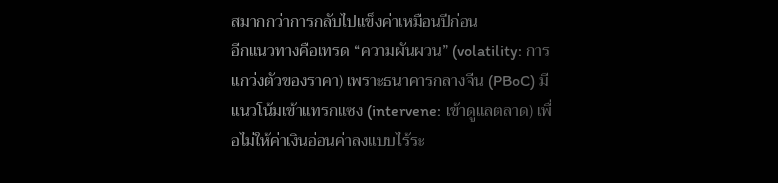สมากกว่าการกลับไปแข็งค่าเหมือนปีก่อน
อีกแนวทางคือเทรด “ความผันผวน” (volatility: การแกว่งตัวของราคา) เพราะธนาคารกลางจีน (PBoC) มีแนวโน้มเข้าแทรกแซง (intervene: เข้าดูแลตลาด) เพื่อไม่ให้ค่าเงินอ่อนค่าลงแบบไร้ระ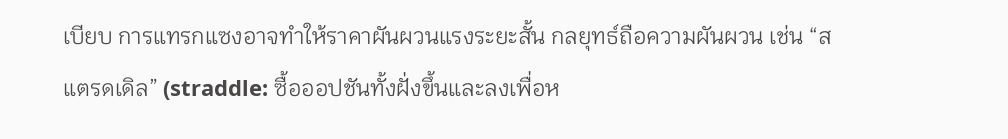เบียบ การแทรกแซงอาจทำให้ราคาผันผวนแรงระยะสั้น กลยุทธ์ถือความผันผวน เช่น “สแตรดเดิล” (straddle: ซื้อออปชันทั้งฝั่งขึ้นและลงเพื่อห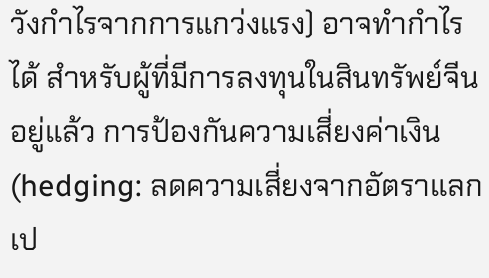วังกำไรจากการแกว่งแรง) อาจทำกำไรได้ สำหรับผู้ที่มีการลงทุนในสินทรัพย์จีนอยู่แล้ว การป้องกันความเสี่ยงค่าเงิน (hedging: ลดความเสี่ยงจากอัตราแลกเป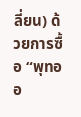ลี่ยน) ด้วยการซื้อ “พุทออ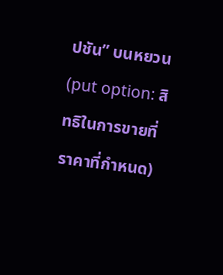ปชัน” บนหยวน (put option: สิทธิในการขายที่ราคาที่กำหนด)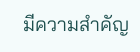มีความสำคัญ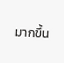มากขึ้น